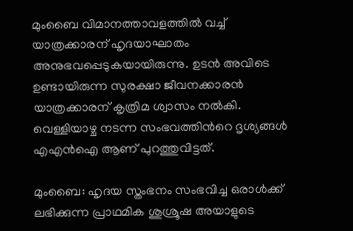മുംബൈ വിമാനത്താവളത്തില്‍ വച്ച് യാത്രക്കാരന് ഹൃദയാഘാതം അനുഭവപ്പെടുകയായിരുന്നു. ഉടന്‍ അവിടെ ഉണ്ടായിരുന്ന സുരക്ഷാ ജീവനക്കാരന്‍ യാത്രക്കാരന് കൃത്രിമ ശ്വാസം നല്‍കി. വെള്ളിയാഴ്ച നടന്ന സംഭവത്തിന്‍റെ ദൃശ്യങ്ങള്‍ എഎന്‍ഐ ആണ് പുറത്തുവിട്ടത്.

മുംബൈ: ഹൃദയ സ്തംഭനം സംഭവിച്ച ഒരാള്‍ക്ക് ലഭിക്കുന്ന പ്രാഥമിക ശുശ്രൂഷ അയാളുടെ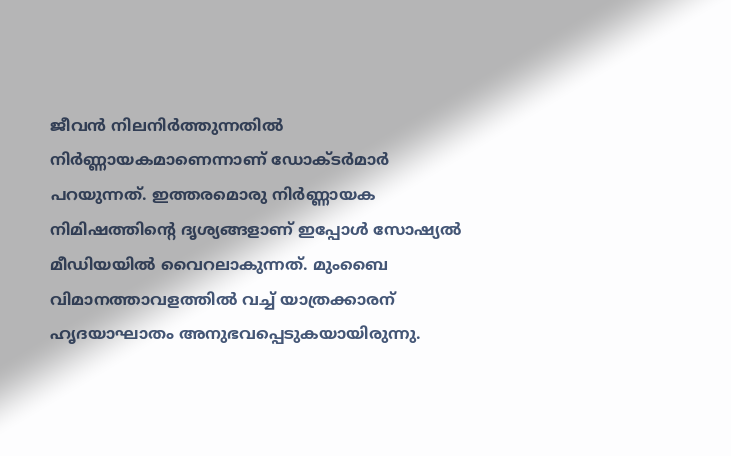ജീവന്‍ നിലനിര്‍ത്തുന്നതില്‍ നിര്‍ണ്ണായകമാണെന്നാണ് ഡോക്ടര്‍മാര്‍ പറയുന്നത്. ഇത്തരമൊരു നിര്‍ണ്ണായക നിമിഷത്തിന്‍റെ ദൃശ്യങ്ങളാണ് ഇപ്പോള്‍ സോഷ്യല്‍ മീഡിയയില്‍ വൈറലാകുന്നത്. മുംബൈ വിമാനത്താവളത്തില്‍ വച്ച് യാത്രക്കാരന് ഹൃദയാഘാതം അനുഭവപ്പെടുകയായിരുന്നു.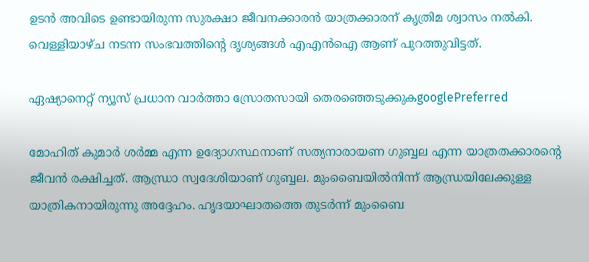ഉടന്‍ അവിടെ ഉണ്ടായിരുന്ന സുരക്ഷാ ജീവനക്കാരന്‍ യാത്രക്കാരന് കൃത്രിമ ശ്വാസം നല്‍കി. വെള്ളിയാഴ്ച നടന്ന സംഭവത്തിന്‍റെ ദൃശ്യങ്ങള്‍ എഎന്‍ഐ ആണ് പുറത്തുവിട്ടത്.

ഏഷ്യാനെറ്റ് ന്യൂസ് പ്രധാന വാർത്താ സ്രോതസായി തെരഞ്ഞെടുക്കുകgooglePreferred

മോഹിത് കുമാര്‍ ശര്‍മ്മ എന്ന ഉദ്യോഗസ്ഥനാണ് സത്യനാരായണ ഗുബ്ബല എന്ന യാത്രതക്കാരന്‍റെ ജീവന്‍ രക്ഷിച്ചത്. ആന്ധ്രാ സ്വദേശിയാണ് ഗുബ്ബല. മുംബൈയില്‍നിന്ന് ആന്ധ്രയിലേക്കുള്ള യാത്രികനായിരുന്നു അദ്ദേഹം. ഹൃദയാഘാതത്തെ തുടര്‍ന്ന് മുംബൈ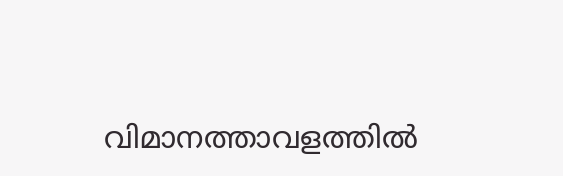വിമാനത്താവളത്തില്‍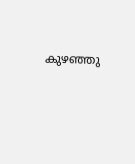കുഴഞ്ഞു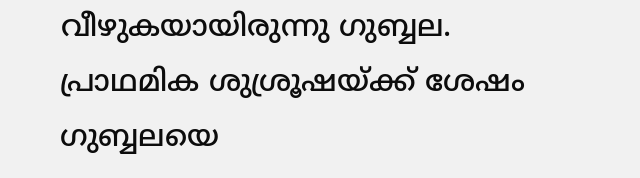വീഴുകയായിരുന്നു ഗുബ്ബല. പ്രാഥമിക ശുശ്രൂഷയ്ക്ക് ശേഷം ഗുബ്ബലയെ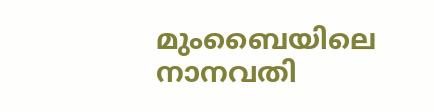മുംബൈയിലെ നാനവതി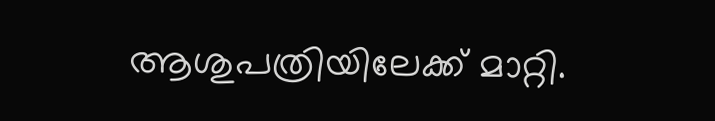ആശുപത്രിയിലേക്ക് മാറ്റി.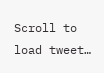Scroll to load tweet…